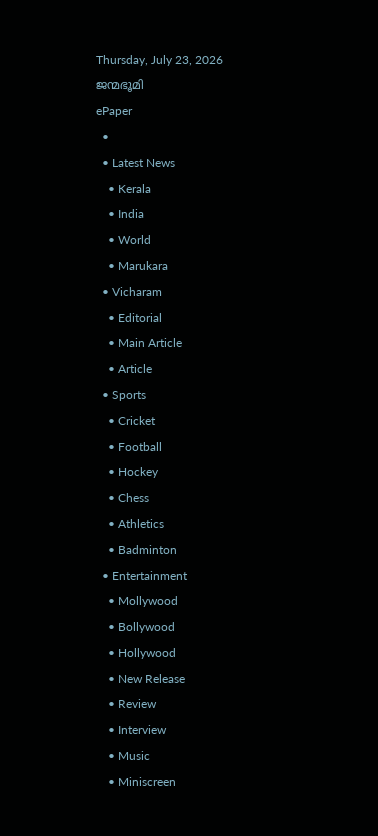Thursday, July 23, 2026
ജന്മഭൂമി
ePaper
  •
  • Latest News
    • Kerala
    • India
    • World
    • Marukara
  • Vicharam
    • Editorial
    • Main Article
    • Article
  • Sports
    • Cricket
    • Football
    • Hockey
    • Chess
    • Athletics
    • Badminton
  • Entertainment
    • Mollywood
    • Bollywood
    • Hollywood
    • New Release
    • Review
    • Interview
    • Music
    • Miniscreen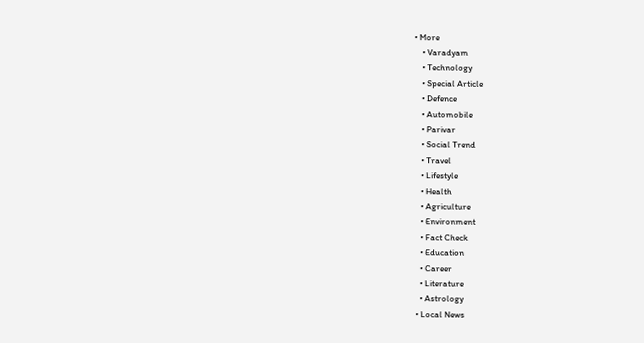• More
    • Varadyam
    • Technology
    • Special Article
    • Defence
    • Automobile
    • Parivar
    • Social Trend
    • Travel
    • Lifestyle
    • Health
    • Agriculture
    • Environment
    • Fact Check
    • Education
    • Career
    • Literature
    • Astrology
  • Local News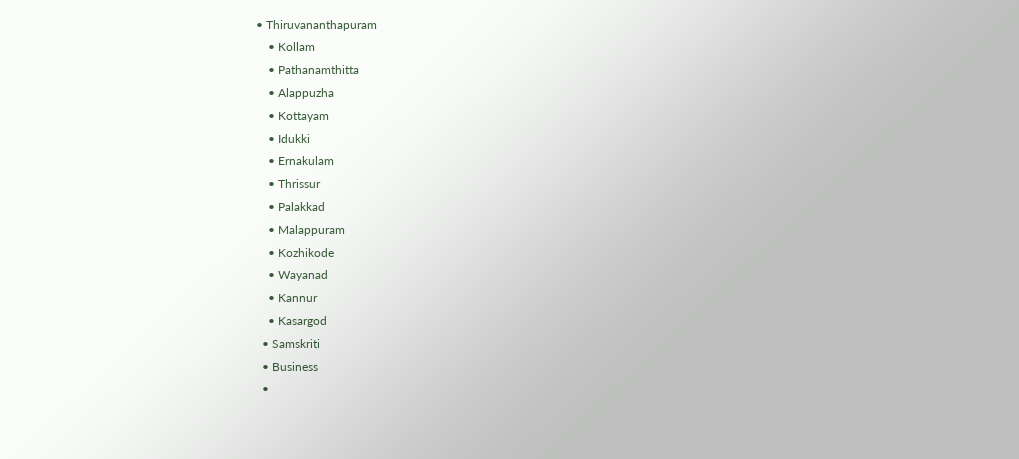• Thiruvananthapuram
    • Kollam
    • Pathanamthitta
    • Alappuzha
    • Kottayam
    • Idukki
    • Ernakulam
    • Thrissur
    • Palakkad
    • Malappuram
    • Kozhikode
    • Wayanad
    • Kannur
    • Kasargod
  • Samskriti
  • Business
  •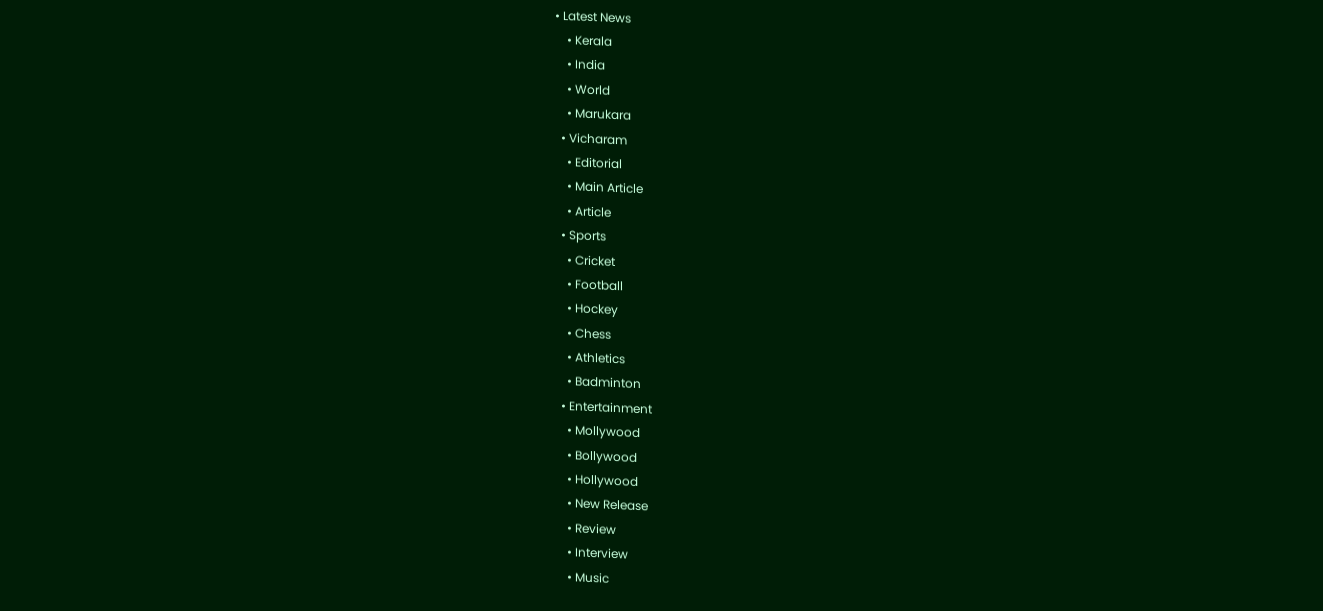• Latest News
    • Kerala
    • India
    • World
    • Marukara
  • Vicharam
    • Editorial
    • Main Article
    • Article
  • Sports
    • Cricket
    • Football
    • Hockey
    • Chess
    • Athletics
    • Badminton
  • Entertainment
    • Mollywood
    • Bollywood
    • Hollywood
    • New Release
    • Review
    • Interview
    • Music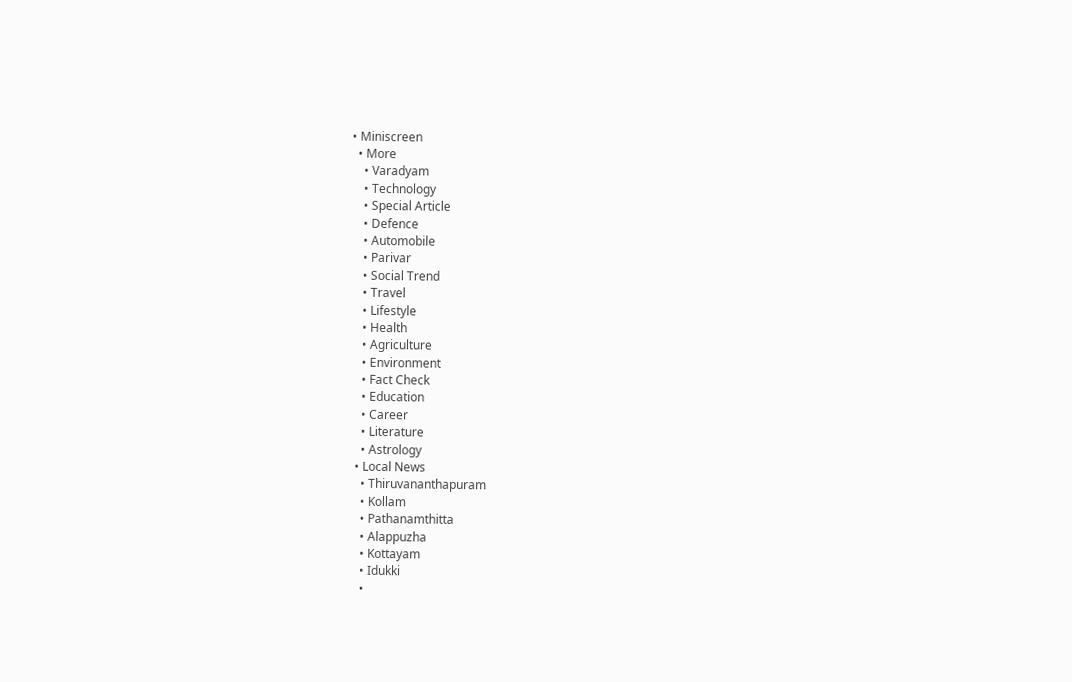• Miniscreen
  • More
    • Varadyam
    • Technology
    • Special Article
    • Defence
    • Automobile
    • Parivar
    • Social Trend
    • Travel
    • Lifestyle
    • Health
    • Agriculture
    • Environment
    • Fact Check
    • Education
    • Career
    • Literature
    • Astrology
  • Local News
    • Thiruvananthapuram
    • Kollam
    • Pathanamthitta
    • Alappuzha
    • Kottayam
    • Idukki
    •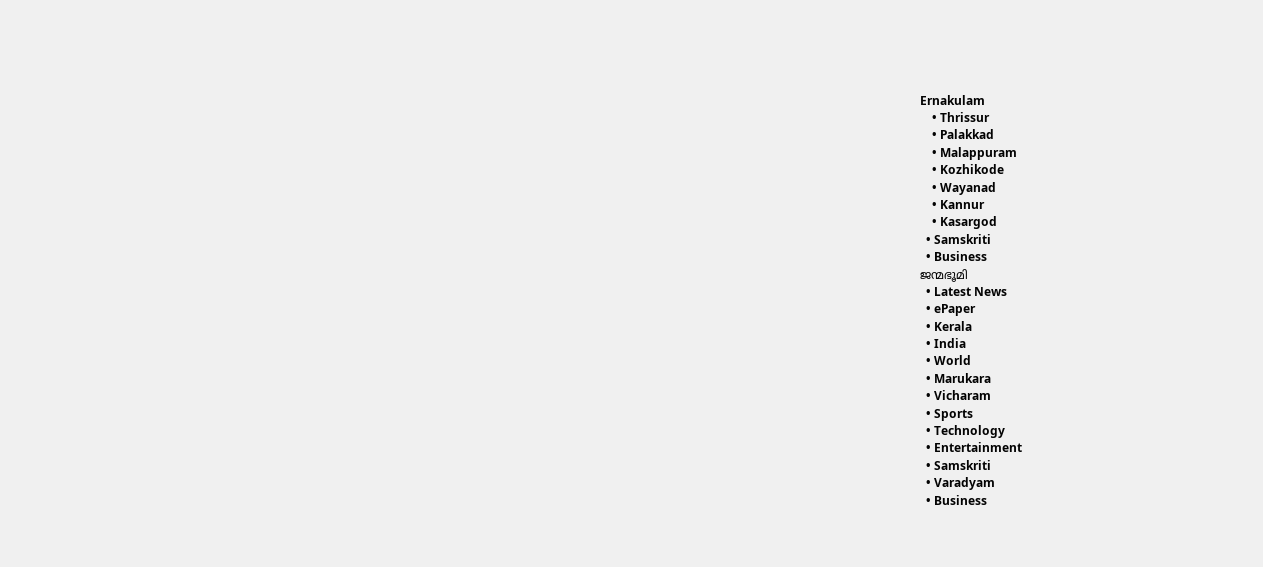Ernakulam
    • Thrissur
    • Palakkad
    • Malappuram
    • Kozhikode
    • Wayanad
    • Kannur
    • Kasargod
  • Samskriti
  • Business
ജന്മഭൂമി
  • Latest News
  • ePaper
  • Kerala
  • India
  • World
  • Marukara
  • Vicharam
  • Sports
  • Technology
  • Entertainment
  • Samskriti
  • Varadyam
  • Business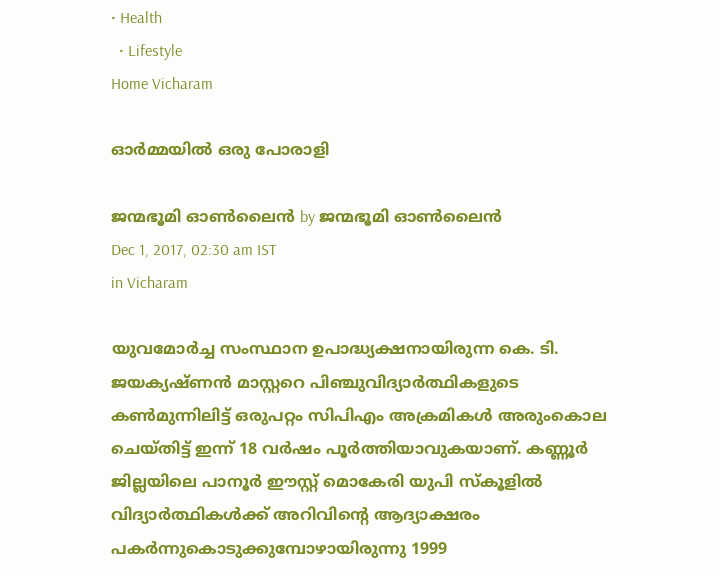• Health
  • Lifestyle
Home Vicharam

ഓര്‍മ്മയില്‍ ഒരു പോരാളി

ജന്മഭൂമി ഓണ്‍ലൈന്‍ by ജന്മഭൂമി ഓണ്‍ലൈന്‍
Dec 1, 2017, 02:30 am IST
in Vicharam

യുവമോര്‍ച്ച സംസ്ഥാന ഉപാദ്ധ്യക്ഷനായിരുന്ന കെ. ടി. ജയക്യഷ്ണന്‍ മാസ്റ്ററെ പിഞ്ചുവിദ്യാര്‍ത്ഥികളുടെ കണ്‍മുന്നിലിട്ട് ഒരുപറ്റം സിപിഎം അക്രമികള്‍ അരുംകൊല ചെയ്തിട്ട് ഇന്ന് 18 വര്‍ഷം പൂര്‍ത്തിയാവുകയാണ്. കണ്ണൂര്‍ ജില്ലയിലെ പാനൂര്‍ ഈസ്റ്റ് മൊകേരി യുപി സ്‌കൂളില്‍ വിദ്യാര്‍ത്ഥികള്‍ക്ക് അറിവിന്റെ ആദ്യാക്ഷരം പകര്‍ന്നുകൊടുക്കുമ്പോഴായിരുന്നു 1999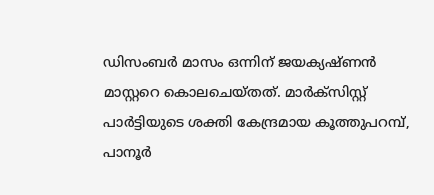ഡിസംബര്‍ മാസം ഒന്നിന് ജയക്യഷ്ണന്‍ മാസ്റ്ററെ കൊലചെയ്തത്. മാര്‍ക്‌സിസ്റ്റ് പാര്‍ട്ടിയുടെ ശക്തി കേന്ദ്രമായ കൂത്തുപറമ്പ്, പാനൂര്‍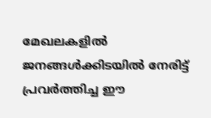മേഖലകളില്‍ ജനങ്ങള്‍ക്കിടയില്‍ നേരിട്ട് പ്രവര്‍ത്തിച്ച ഈ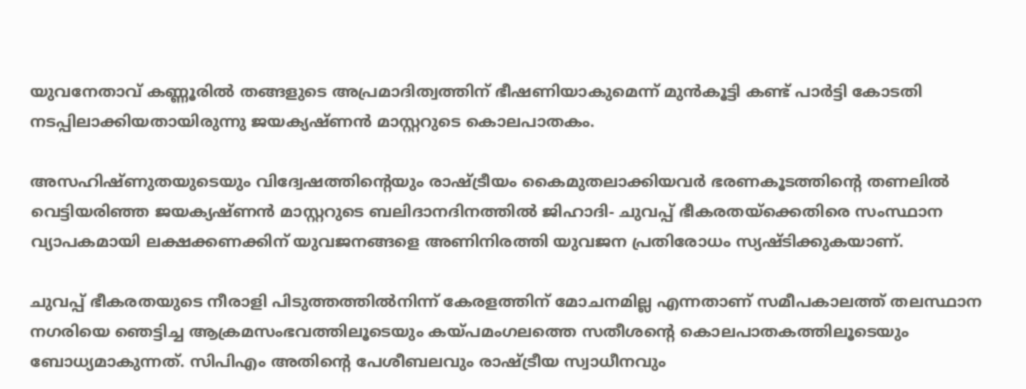യുവനേതാവ് കണ്ണൂരില്‍ തങ്ങളുടെ അപ്രമാദിത്വത്തിന് ഭീഷണിയാകുമെന്ന് മുന്‍കൂട്ടി കണ്ട് പാര്‍ട്ടി കോടതി നടപ്പിലാക്കിയതായിരുന്നു ജയക്യഷ്ണന്‍ മാസ്റ്ററുടെ കൊലപാതകം.

അസഹിഷ്ണുതയുടെയും വിദ്വേഷത്തിന്റെയും രാഷ്‌ട്രീയം കൈമുതലാക്കിയവര്‍ ഭരണകൂടത്തിന്റെ തണലില്‍ വെട്ടിയരിഞ്ഞ ജയക്യഷ്ണന്‍ മാസ്റ്ററുടെ ബലിദാനദിനത്തില്‍ ജിഹാദി- ചുവപ്പ് ഭീകരതയ്‌ക്കെതിരെ സംസ്ഥാന വ്യാപകമായി ലക്ഷക്കണക്കിന് യുവജനങ്ങളെ അണിനിരത്തി യുവജന പ്രതിരോധം സ്യഷ്ടിക്കുകയാണ്.

ചുവപ്പ് ഭീകരതയുടെ നീരാളി പിടുത്തത്തില്‍നിന്ന് കേരളത്തിന് മോചനമില്ല എന്നതാണ് സമീപകാലത്ത് തലസ്ഥാന നഗരിയെ ഞെട്ടിച്ച ആക്രമസംഭവത്തിലൂടെയും കയ്‌പമംഗലത്തെ സതീശന്റെ കൊലപാതകത്തിലൂടെയും ബോധ്യമാകുന്നത്. സിപിഎം അതിന്റെ പേശീബലവും രാഷ്‌ട്രീയ സ്വാധീനവും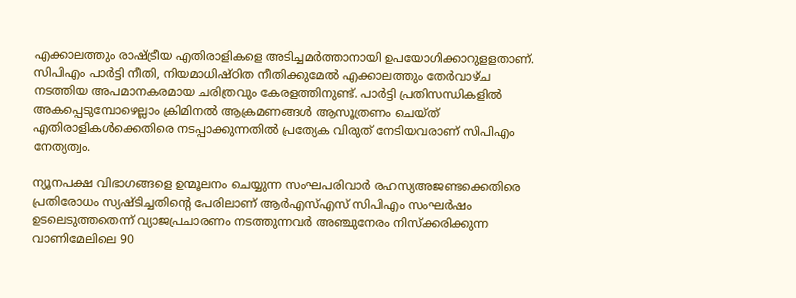എക്കാലത്തും രാഷ്‌ട്രീയ എതിരാളികളെ അടിച്ചമര്‍ത്താനായി ഉപയോഗിക്കാറുളളതാണ്. സിപിഎം പാര്‍ട്ടി നീതി, നിയമാധിഷ്ഠിത നീതിക്കുമേല്‍ എക്കാലത്തും തേര്‍വാഴ്ച നടത്തിയ അപമാനകരമായ ചരിത്രവും കേരളത്തിനുണ്ട്. പാര്‍ട്ടി പ്രതിസന്ധികളില്‍ അകപ്പെടുമ്പോഴെല്ലാം ക്രിമിനല്‍ ആക്രമണങ്ങള്‍ ആസൂത്രണം ചെയ്ത് എതിരാളികള്‍ക്കെതിരെ നടപ്പാക്കുന്നതില്‍ പ്രത്യേക വിരുത് നേടിയവരാണ് സിപിഎം നേത്യത്വം.

ന്യൂനപക്ഷ വിഭാഗങ്ങളെ ഉന്മൂലനം ചെയ്യുന്ന സംഘപരിവാര്‍ രഹസ്യഅജണ്ടക്കെതിരെ പ്രതിരോധം സ്യഷ്ടിച്ചതിന്റെ പേരിലാണ് ആര്‍എസ്എസ് സിപിഎം സംഘര്‍ഷം ഉടലെടുത്തതെന്ന് വ്യാജപ്രചാരണം നടത്തുന്നവര്‍ അഞ്ചുനേരം നിസ്‌ക്കരിക്കുന്ന വാണിമേലിലെ 90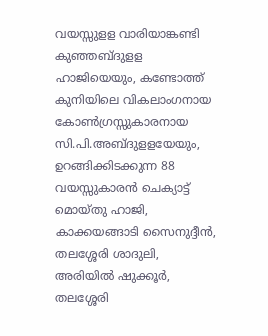വയസ്സുളള വാരിയാങ്കണ്ടി കുഞ്ഞബ്ദുളള ഹാജിയെയും, കണ്ടോത്ത് കുനിയിലെ വികലാംഗനായ കോണ്‍ഗ്രസ്സുകാരനായ സി.പി.അബ്ദുളളയേയും, ഉറങ്ങിക്കിടക്കുന്ന 88 വയസ്സുകാരന്‍ ചെക്യാട്ട് മൊയ്തു ഹാജി, കാക്കയങ്ങാടി സൈനുദ്ദീന്‍, തലശ്ശേരി ശാദുലി, അരിയില്‍ ഷുക്കൂര്‍, തലശ്ശേരി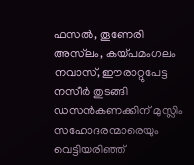ഫസല്‍, തൂണേരി അസ്‌ലം, കയ്‌പമംഗലം നവാസ്, ഈരാറ്റുപേട്ട നസീര്‍ തുടങ്ങി ഡസന്‍കണക്കിന് മുസ്ലിം സഹോദരന്മാരെയും വെട്ടിയരിഞ്ഞ്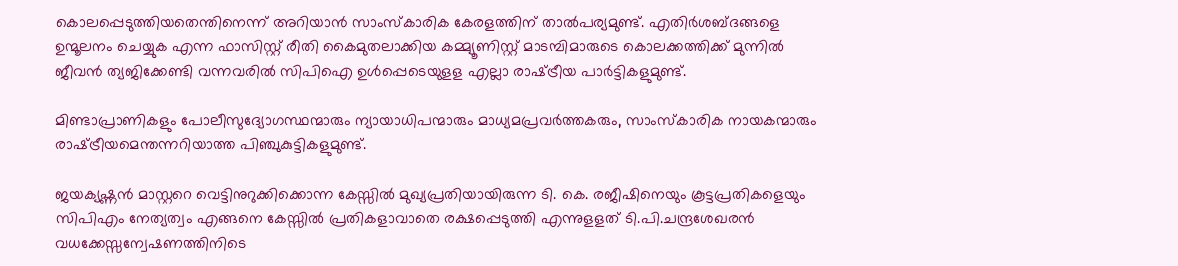കൊലപ്പെടുത്തിയതെന്തിനെന്ന് അറിയാന്‍ സാംസ്‌കാരിക കേരളത്തിന് താല്‍പര്യമുണ്ട്. എതിര്‍ശബ്ദങ്ങളെ ഉന്മൂലനം ചെയ്യുക എന്ന ഫാസിസ്റ്റ് രീതി കൈമുതലാക്കിയ കമ്മ്യൂണിസ്റ്റ് മാടമ്പിമാരുടെ കൊലക്കത്തിക്ക് മുന്നില്‍ ജീവന്‍ ത്യജിക്കേണ്ടി വന്നവരില്‍ സിപിഐ ഉള്‍പ്പെടെയുളള എല്ലാ രാഷ്‌ട്രീയ പാര്‍ട്ടികളുമുണ്ട്.

മിണ്ടാപ്രാണികളും പോലീസുദ്യോഗസ്ഥന്മാരും ന്യായാധിപന്മാരും മാധ്യമപ്രവര്‍ത്തകരും, സാംസ്‌കാരിക നായകന്മാരും രാഷ്‌ട്രീയമെന്തന്നറിയാത്ത പിഞ്ചുകുട്ടികളുമുണ്ട്.

ജയക്യഷ്ണന്‍ മാസ്റ്ററെ വെട്ടിനുറുക്കിക്കൊന്ന കേസ്സില്‍ മുഖ്യപ്രതിയായിരുന്ന ടി. കെ. രജീഷിനെയും കൂട്ടപ്രതികളെയും സിപിഎം നേത്യത്വം എങ്ങനെ കേസ്സില്‍ പ്രതികളാവാതെ രക്ഷപ്പെടുത്തി എന്നുളളത് ടി.പി.ചന്ദ്രശേഖരന്‍ വധക്കേസ്സന്വേഷണത്തിനിടെ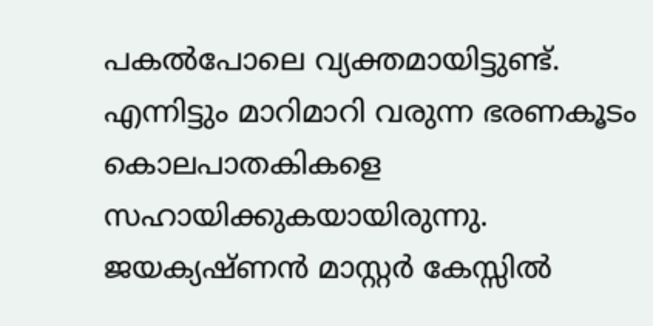പകല്‍പോലെ വ്യക്തമായിട്ടുണ്ട്. എന്നിട്ടും മാറിമാറി വരുന്ന ഭരണകൂടം കൊലപാതകികളെ സഹായിക്കുകയായിരുന്നു. ജയക്യഷ്ണന്‍ മാസ്റ്റര്‍ കേസ്സില്‍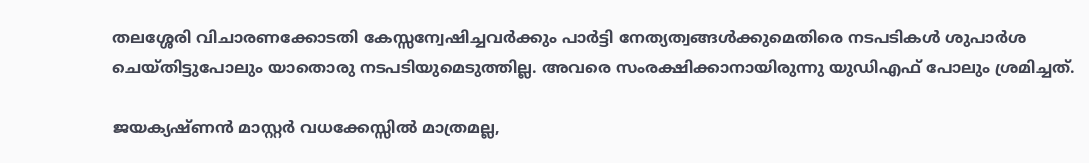തലശ്ശേരി വിചാരണക്കോടതി കേസ്സന്വേഷിച്ചവര്‍ക്കും പാര്‍ട്ടി നേത്യത്വങ്ങള്‍ക്കുമെതിരെ നടപടികള്‍ ശുപാര്‍ശ ചെയ്തിട്ടുപോലും യാതൊരു നടപടിയുമെടുത്തില്ല. അവരെ സംരക്ഷിക്കാനായിരുന്നു യുഡിഎഫ് പോലും ശ്രമിച്ചത്.

ജയക്യഷ്ണന്‍ മാസ്റ്റര്‍ വധക്കേസ്സില്‍ മാത്രമല്ല,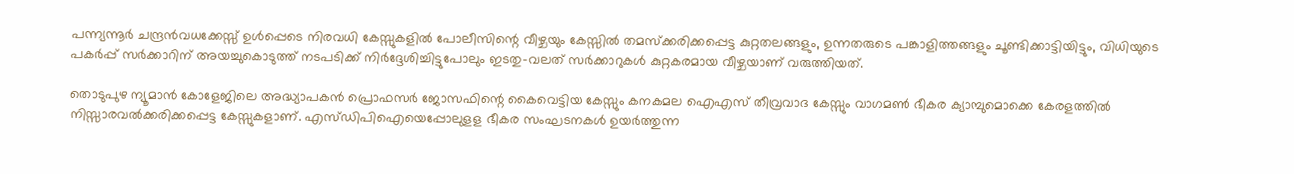പന്ന്യന്നൂര്‍ ചന്ദ്രന്‍വധക്കേസ്സ് ഉള്‍പ്പെടെ നിരവധി കേസ്സുകളില്‍ പോലീസിന്റെ വീഴ്ചയും കേസ്സില്‍ തമസ്‌ക്കരിക്കപ്പെട്ട കുറ്റതലങ്ങളും, ഉന്നതരുടെ പങ്കാളിത്തങ്ങളും ചൂണ്ടിക്കാട്ടിയിട്ടും, വിധിയുടെ പകര്‍പ്പ് സര്‍ക്കാറിന് അയച്ചുകൊടുത്ത് നടപടിക്ക് നിര്‍ദ്ദേശിച്ചിട്ടുപോലും ഇടതു-വലത് സര്‍ക്കാറുകള്‍ കുറ്റകരമായ വീഴ്ചയാണ് വരുത്തിയത്.

തൊടുപുഴ ന്യൂമാന്‍ കോളേജിലെ അദ്ധ്യാപകന്‍ പ്രൊഫസര്‍ ജോസഫിന്റെ കൈവെട്ടിയ കേസ്സും കനകമല ഐഎസ് തീവ്രവാദ കേസ്സും വാഗമണ്‍ ഭീകര ക്യാമ്പുമൊക്കെ കേരളത്തില്‍ നിസ്സാരവല്‍ക്കരിക്കപ്പെട്ട കേസ്സുകളാണ്. എസ്ഡിപിഐയെപ്പോലുളള ഭീകര സംഘടനകള്‍ ഉയര്‍ത്തുന്ന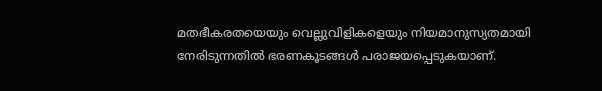മതഭീകരതയെയും വെല്ലുവിളികളെയും നിയമാനുസ്യതമായി നേരിടുന്നതില്‍ ഭരണകൂടങ്ങള്‍ പരാജയപ്പെടുകയാണ്.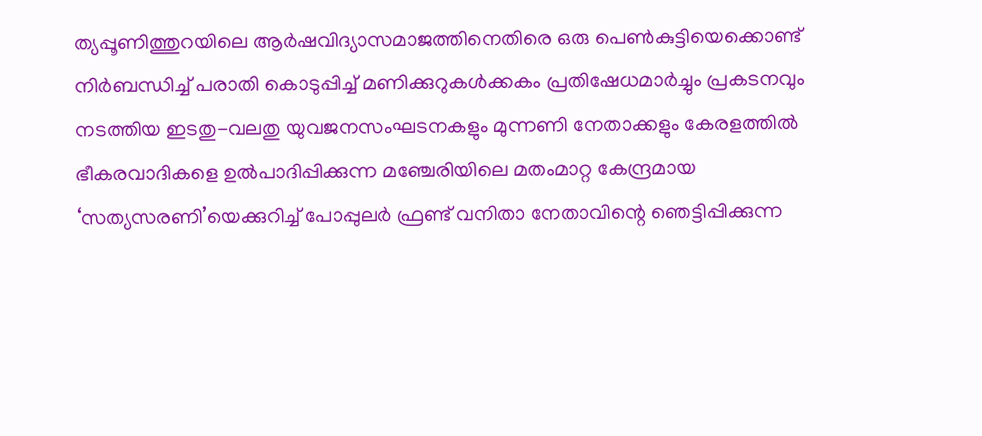ത്യപ്പൂണിത്തുറയിലെ ആര്‍ഷവിദ്യാസമാജത്തിനെതിരെ ഒരു പെണ്‍കുട്ടിയെക്കൊണ്ട് നിര്‍ബന്ധിച്ച് പരാതി കൊടുപ്പിച്ച് മണിക്കുറുകള്‍ക്കകം പ്രതിഷേധമാര്‍ച്ചും പ്രകടനവും നടത്തിയ ഇടതു-വലതു യുവജനസംഘടനകളും മുന്നണി നേതാക്കളും കേരളത്തില്‍ ഭീകരവാദികളെ ഉല്‍പാദിപ്പിക്കുന്ന മഞ്ചേരിയിലെ മതംമാറ്റ കേന്ദ്രമായ ‘സത്യസരണി’യെക്കുറിച്ച് പോപ്പുലര്‍ ഫ്രണ്ട് വനിതാ നേതാവിന്റെ ഞെട്ടിപ്പിക്കുന്ന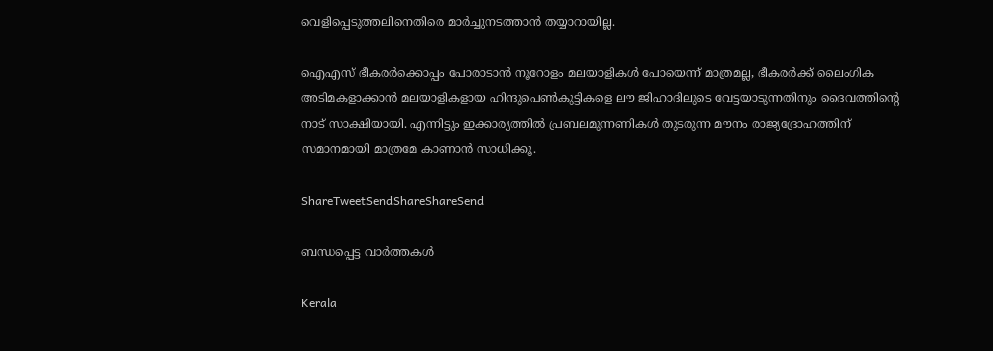വെളിപ്പെടുത്തലിനെതിരെ മാര്‍ച്ചുനടത്താന്‍ തയ്യാറായില്ല.

ഐഎസ് ഭീകരര്‍ക്കൊപ്പം പോരാടാന്‍ നൂറോളം മലയാളികള്‍ പോയെന്ന് മാത്രമല്ല, ഭീകരര്‍ക്ക് ലൈംഗിക അടിമകളാക്കാന്‍ മലയാളികളായ ഹിന്ദുപെണ്‍കുട്ടികളെ ലൗ ജിഹാദിലുടെ വേട്ടയാടുന്നതിനും ദൈവത്തിന്റെ നാട് സാക്ഷിയായി. എന്നിട്ടും ഇക്കാര്യത്തില്‍ പ്രബലമുന്നണികള്‍ തുടരുന്ന മൗനം രാജ്യദ്രോഹത്തിന് സമാനമായി മാത്രമേ കാണാന്‍ സാധിക്കൂ.

ShareTweetSendShareShareSend

ബന്ധപ്പെട്ട വാര്‍ത്തകള്‍

Kerala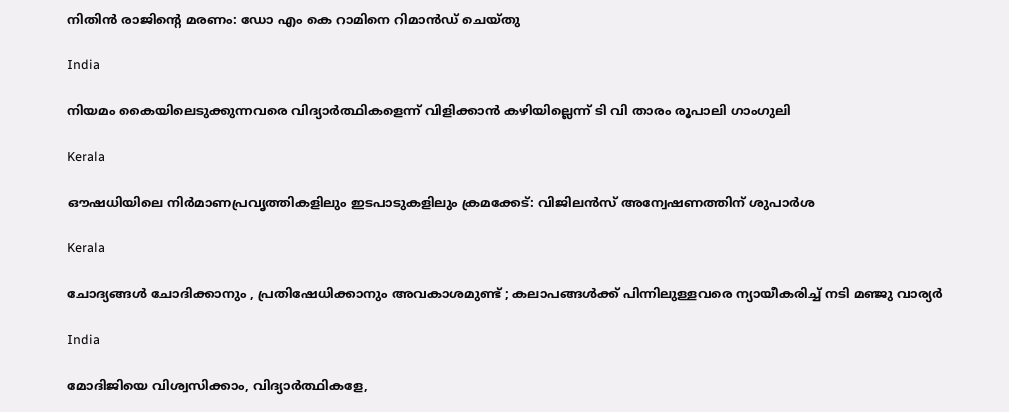നിതിന്‍ രാജിന്റെ മരണം: ഡോ എം കെ റാമിനെ റിമാന്‍ഡ് ചെയ്തു

India

നിയമം കൈയിലെടുക്കുന്നവരെ വിദ്യാര്‍ത്ഥികളെന്ന് വിളിക്കാന്‍ കഴിയില്ലെന്ന് ടി വി താരം രൂപാലി ഗാംഗുലി

Kerala

ഔഷധിയിലെ നിര്‍മാണപ്രവൃത്തികളിലും ഇടപാടുകളിലും ക്രമക്കേട്: വിജിലന്‍സ് അന്വേഷണത്തിന് ശുപാര്‍ശ

Kerala

ചോദ്യങ്ങള്‍ ചോദിക്കാനും , പ്രതിഷേധിക്കാനും അവകാശമുണ്ട് ; കലാപങ്ങൾക്ക് പിന്നിലുള്ളവരെ ന്യായീകരിച്ച് നടി മഞ്ജു വാര്യർ

India

മോദിജിയെ വിശ്വസിക്കാം, വിദ്യാര്‍ത്ഥികളേ,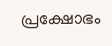പ്രക്ഷോഭം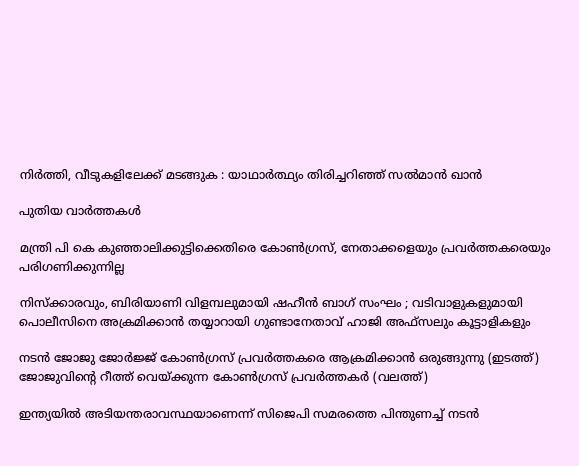നിര്‍ത്തി, വീടുകളിലേക്ക് മടങ്ങുക : യാഥാര്‍ത്ഥ്യം തിരിച്ചറിഞ്ഞ് സല്‍മാന്‍ ഖാന്‍

പുതിയ വാര്‍ത്തകള്‍

മന്ത്രി പി കെ കുഞ്ഞാലിക്കുട്ടിക്കെതിരെ കോണ്‍ഗ്രസ്, നേതാക്കളെയും പ്രവര്‍ത്തകരെയും പരിഗണിക്കുന്നില്ല

നിസ്ക്കാരവും, ബിരിയാണി വിളമ്പലുമായി ഷഹീൻ ബാഗ് സംഘം ; വടിവാളുകളുമായി പൊലീസിനെ അക്രമിക്കാൻ തയ്യാറായി ഗുണ്ടാനേതാവ് ഹാജി അഫ്സലും കൂട്ടാളികളും

നടന്‍ ജോജു ജോര്‍ജ്ജ് കോണ്‍ഗ്രസ് പ്രവര്‍ത്തകരെ ആക്രമിക്കാന്‍ ഒരുങ്ങുന്നു (ഇടത്ത്) ജോജുവിന്‍റെ റീത്ത് വെയ്ക്കുന്ന കോണ്‍ഗ്രസ് പ്രവര്‍ത്തകര്‍ (വലത്ത്)

ഇന്ത്യയില്‍ അടിയന്തരാവസ്ഥയാണെന്ന് സിജെപി സമരത്തെ പിന്തുണച്ച് നടന്‍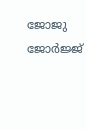ജോജു ജോര്‍ജ്ജ്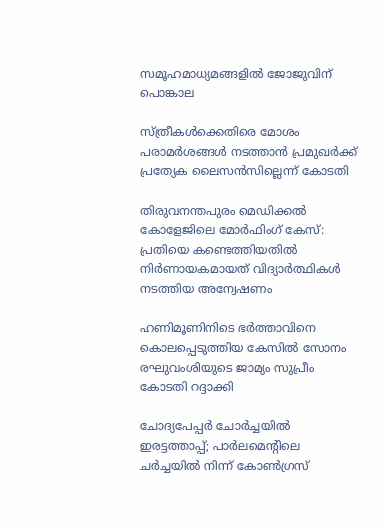സമൂഹമാധ്യമങ്ങളില്‍ ജോജുവിന് പൊങ്കാല

സ്ത്രീകള്‍ക്കെതിരെ മോശം പരാമര്‍ശങ്ങള്‍ നടത്താന്‍ പ്രമുഖര്‍ക്ക് പ്രത്യേക ലൈസന്‍സില്ലെന്ന് കോടതി

തിരുവനന്തപുരം മെഡിക്കല്‍ കോളേജിലെ മോര്‍ഫിംഗ് കേസ്: പ്രതിയെ കണ്ടെത്തിയതില്‍ നിര്‍ണായകമായത് വിദ്യാര്‍ത്ഥികള്‍ നടത്തിയ അന്വേഷണം

ഹണിമൂണിനിടെ ഭര്‍ത്താവിനെ കൊലപ്പെടുത്തിയ കേസില്‍ സോനം രഘുവംശിയുടെ ജാമ്യം സുപ്രീം കോടതി റദ്ദാക്കി

ചോദ്യപേപ്പര്‍ ചോര്‍ച്ചയില്‍ ഇരട്ടത്താപ്പ്; പാര്‍ലമെന്റിലെ ചര്‍ച്ചയില്‍ നിന്ന് കോണ്‍ഗ്രസ്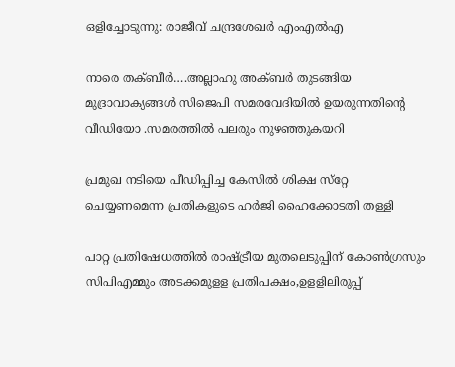ഒളിച്ചോടുന്നു: രാജീവ് ചന്ദ്രശേഖര്‍ എംഎല്‍എ

നാരെ തക്ബീര്‍….അല്ലാഹു അക്ബര്‍ തുടങ്ങിയ മുദ്രാവാക്യങ്ങള്‍ സിജെപി സമരവേദിയില്‍ ഉയരുന്നതിന്റെ വീഡിയോ .സമരത്തില്‍ പലരും നുഴഞ്ഞുകയറി

പ്രമുഖ നടിയെ പീഡിപ്പിച്ച കേസില്‍ ശിക്ഷ സ്‌റ്റേ ചെയ്യണമെന്ന പ്രതികളുടെ ഹര്‍ജി ഹൈക്കോടതി തള്ളി

പാറ്റ പ്രതിഷേധത്തില്‍ രാഷ്‌ട്രീയ മുതലെടുപ്പിന് കോണ്‍ഗ്രസും സിപിഎമ്മും അടക്കമുളള പ്രതിപക്ഷം,ഉളളിലിരുപ്പ്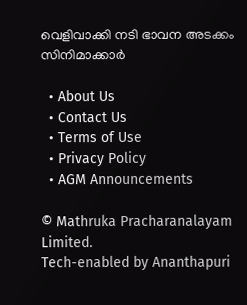വെളിവാക്കി നടി ഭാവന അടക്കം സിനിമാക്കാര്‍

  • About Us
  • Contact Us
  • Terms of Use
  • Privacy Policy
  • AGM Announcements

© Mathruka Pracharanalayam Limited.
Tech-enabled by Ananthapuri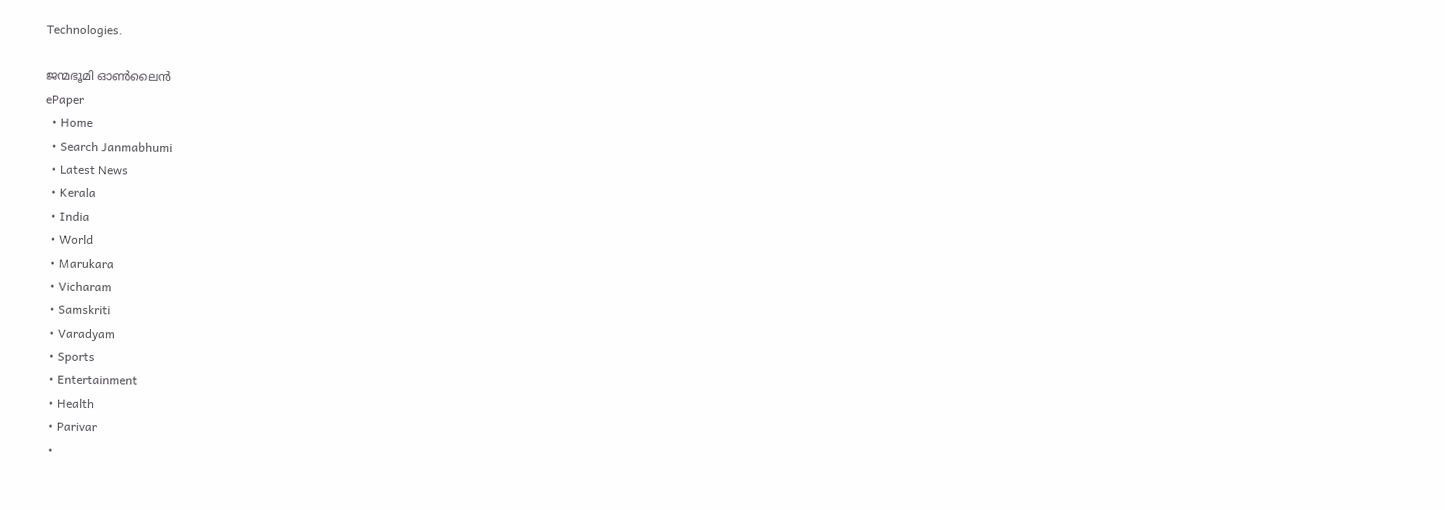Technologies.

ജന്മഭൂമി ഓണ്‍ലൈന്‍
ePaper
  • Home
  • Search Janmabhumi
  • Latest News
  • Kerala
  • India
  • World
  • Marukara
  • Vicharam
  • Samskriti
  • Varadyam
  • Sports
  • Entertainment
  • Health
  • Parivar
  •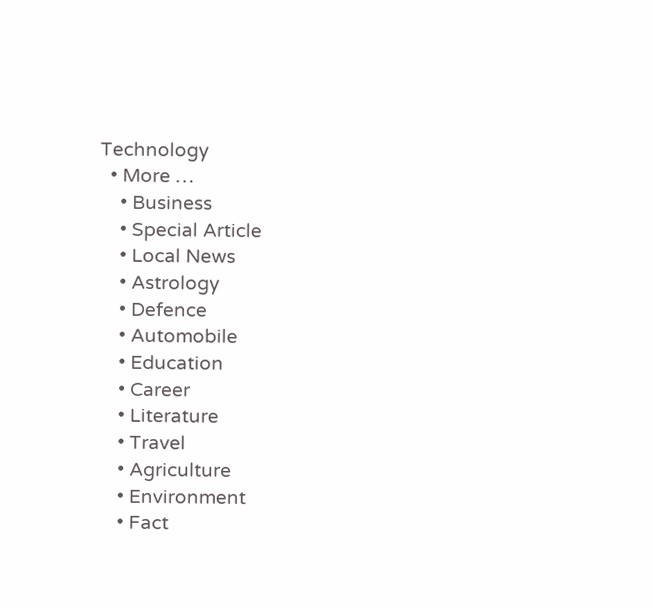Technology
  • More …
    • Business
    • Special Article
    • Local News
    • Astrology
    • Defence
    • Automobile
    • Education
    • Career
    • Literature
    • Travel
    • Agriculture
    • Environment
    • Fact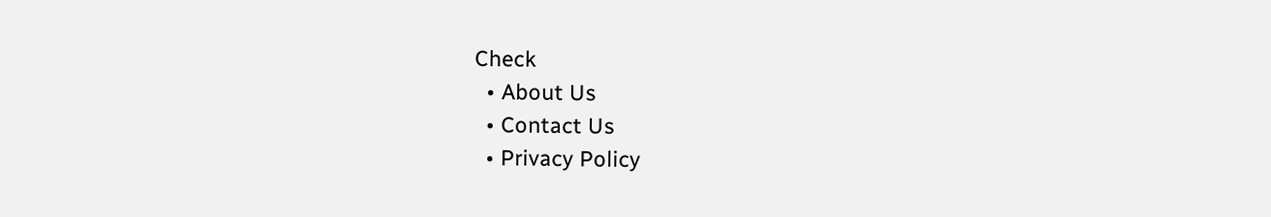Check
  • About Us
  • Contact Us
  • Privacy Policy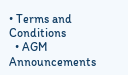• Terms and Conditions
  • AGM Announcements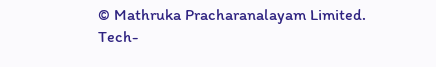© Mathruka Pracharanalayam Limited.
Tech-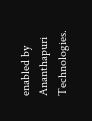enabled by Ananthapuri Technologies.